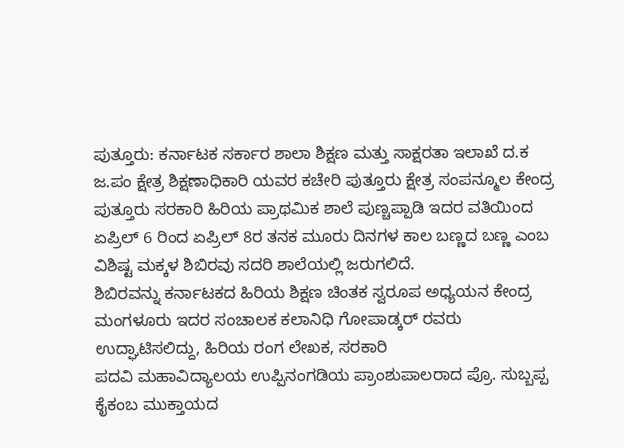ಪುತ್ತೂರು: ಕರ್ನಾಟಕ ಸರ್ಕಾರ ಶಾಲಾ ಶಿಕ್ಷಣ ಮತ್ತು ಸಾಕ್ಷರತಾ ಇಲಾಖೆ ದ.ಕ ಜ.ಪಂ ಕ್ಷೇತ್ರ ಶಿಕ್ಷಣಾಧಿಕಾರಿ ಯವರ ಕಚೇರಿ ಪುತ್ತೂರು ಕ್ಷೇತ್ರ ಸಂಪನ್ಮೂಲ ಕೇಂದ್ರ ಪುತ್ತೂರು ಸರಕಾರಿ ಹಿರಿಯ ಪ್ರಾಥಮಿಕ ಶಾಲೆ ಪುಣ್ಚಪ್ಪಾಡಿ ಇದರ ವತಿಯಿಂದ ಏಪ್ರಿಲ್ 6 ರಿಂದ ಏಪ್ರಿಲ್ 8ರ ತನಕ ಮೂರು ದಿನಗಳ ಕಾಲ ಬಣ್ಣದ ಬಣ್ಣ ಎಂಬ ವಿಶಿಷ್ಟ ಮಕ್ಕಳ ಶಿಬಿರವು ಸದರಿ ಶಾಲೆಯಲ್ಲಿ ಜರುಗಲಿದೆ.
ಶಿಬಿರವನ್ನು ಕರ್ನಾಟಕದ ಹಿರಿಯ ಶಿಕ್ಷಣ ಚಿಂತಕ ಸ್ವರೂಪ ಅಧ್ಯಯನ ಕೇಂದ್ರ ಮಂಗಳೂರು ಇದರ ಸಂಚಾಲಕ ಕಲಾನಿಧಿ ಗೋಪಾಡ್ಕರ್ ರವರು ಉದ್ಘಾಟಿಸಲಿದ್ದು, ಹಿರಿಯ ರಂಗ ಲೇಖಕ, ಸರಕಾರಿ
ಪದವಿ ಮಹಾವಿದ್ಯಾಲಯ ಉಪ್ಪಿನಂಗಡಿಯ ಪ್ರಾಂಶುಪಾಲರಾದ ಪ್ರೊ. ಸುಬ್ಬಪ್ಪ ಕೈಕಂಬ ಮುಕ್ತಾಯದ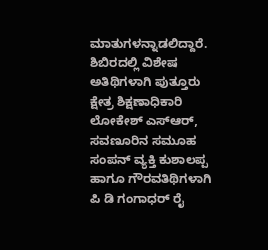ಮಾತುಗಳನ್ನಾಡಲಿದ್ದಾರೆ.
ಶಿಬಿರದಲ್ಲಿ ವಿಶೇಷ ಅತಿಥಿಗಳಾಗಿ ಪುತ್ತೂರು ಕ್ಷೇತ್ರ ಶಿಕ್ಷಣಾಧಿಕಾರಿ ಲೋಕೇಶ್ ಎಸ್ಆರ್, ಸವಣೂರಿನ ಸಮೂಹ ಸಂಪನ್ ವ್ಯಕ್ತಿ ಕುಶಾಲಪ್ಪ ಹಾಗೂ ಗೌರವತಿಥಿಗಳಾಗಿ ಪಿ ಡಿ ಗಂಗಾಧರ್ ರೈ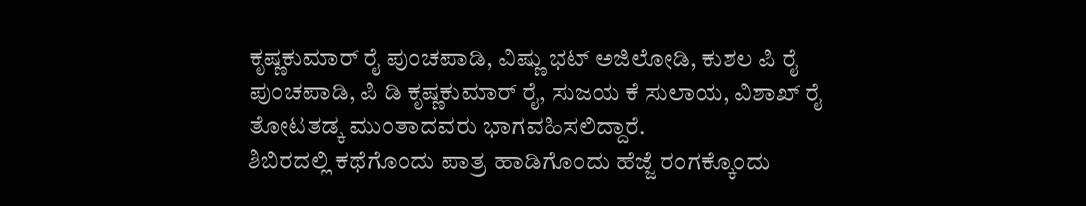ಕೃಷ್ಣಕುಮಾರ್ ರೈ ಪುಂಚಪಾಡಿ, ವಿಷ್ಣು ಭಟ್ ಅಜಿಲೋಡಿ, ಕುಶಲ ಪಿ ರೈ ಪುಂಚಪಾಡಿ, ಪಿ ಡಿ ಕೃಷ್ಣಕುಮಾರ್ ರೈ, ಸುಜಯ ಕೆ ಸುಲಾಯ, ವಿಶಾಖ್ ರೈ ತೋಟತಡ್ಕ ಮುಂತಾದವರು ಭಾಗವಹಿಸಲಿದ್ದಾರೆ.
ಶಿಬಿರದಲ್ಲಿ ಕಥೆಗೊಂದು ಪಾತ್ರ ಹಾಡಿಗೊಂದು ಹೆಜ್ಜೆ ರಂಗಕ್ಕೊಂದು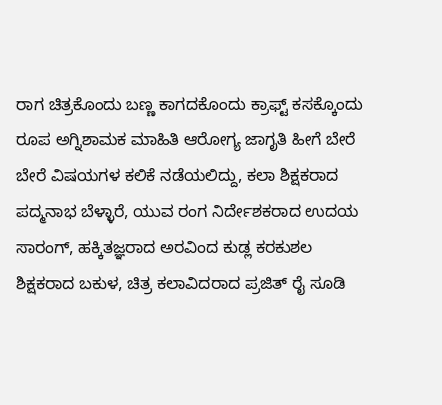ರಾಗ ಚಿತ್ರಕೊಂದು ಬಣ್ಣ ಕಾಗದಕೊಂದು ಕ್ರಾಫ್ಟ್ ಕಸಕ್ಕೊಂದು ರೂಪ ಅಗ್ನಿಶಾಮಕ ಮಾಹಿತಿ ಆರೋಗ್ಯ ಜಾಗೃತಿ ಹೀಗೆ ಬೇರೆ ಬೇರೆ ವಿಷಯಗಳ ಕಲಿಕೆ ನಡೆಯಲಿದ್ದು, ಕಲಾ ಶಿಕ್ಷಕರಾದ ಪದ್ಮನಾಭ ಬೆಳ್ಳಾರೆ, ಯುವ ರಂಗ ನಿರ್ದೇಶಕರಾದ ಉದಯ ಸಾರಂಗ್, ಹಕ್ಕಿತಜ್ಞರಾದ ಅರವಿಂದ ಕುಡ್ಲ ಕರಕುಶಲ ಶಿಕ್ಷಕರಾದ ಬಕುಳ, ಚಿತ್ರ ಕಲಾವಿದರಾದ ಪ್ರಜಿತ್ ರೈ ಸೂಡಿ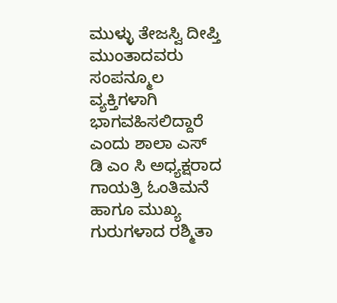ಮುಳ್ಳು ತೇಜಸ್ವಿ ದೀಪ್ತಿ ಮುಂತಾದವರು ಸಂಪನ್ಮೂಲ ವ್ಯಕ್ತಿಗಳಾಗಿ ಭಾಗವಹಿಸಲಿದ್ದಾರೆ ಎಂದು ಶಾಲಾ ಎಸ್ ಡಿ ಎಂ ಸಿ ಅಧ್ಯಕ್ಷರಾದ ಗಾಯತ್ರಿ ಓಂತಿಮನೆ ಹಾಗೂ ಮುಖ್ಯ ಗುರುಗಳಾದ ರಶ್ಮಿತಾ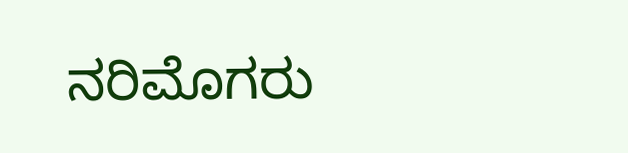ನರಿಮೊಗರು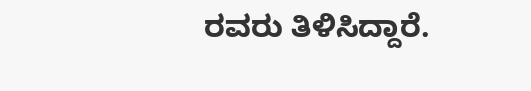ರವರು ತಿಳಿಸಿದ್ದಾರೆ.